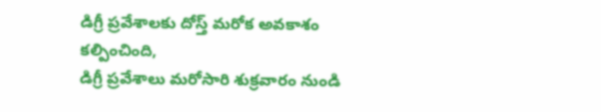డిగ్రీ ప్రవేశాలకు దోస్త్ మరోక అవకాశం కల్పించింది,
డిగ్రీ ప్రవేశాలు మరోసారి శుక్రవారం నుండి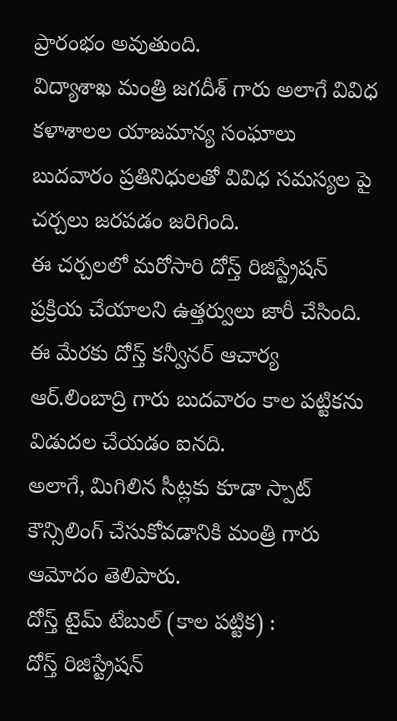ప్రారంభం అవుతుంది.
విద్యాశాఖ మంత్రి జగదీశ్ గారు అలాగే వివిధ కళాశాలల యాజమాన్య సంఘాలు బుదవారం ప్రతినిధులతో వివిధ సమస్యల పై చర్చలు జరపడం జరిగింది.
ఈ చర్చలలో మరోసారి దోస్త్ రిజిస్ట్రేషన్ ప్రక్రియ చేయాలని ఉత్తర్వులు జారీ చేసింది.
ఈ మేరకు దోస్త్ కన్వీనర్ ఆచార్య ఆర్.లింబాద్రి గారు బుదవారం కాల పట్టికను విడుదల చేయడం ఐనది.
అలాగే, మిగిలిన సీట్లకు కూడా స్పాట్ కౌన్సిలింగ్ చేసుకోవడానికి మంత్రి గారు ఆమోదం తెలిపారు.
దోస్త్ టైమ్ టేబుల్ (కాల పట్టిక) :
దోస్త్ రిజిస్ట్రేషన్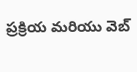ప్రక్రియ మరియు వెబ్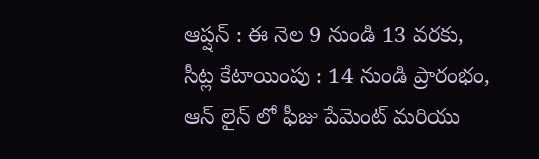ఆప్షన్ : ఈ నెల 9 నుండి 13 వరకు,
సీట్ల కేటాయింపు : 14 నుండి ప్రారంభం,
ఆన్ లైన్ లో ఫీజు పేమెంట్ మరియు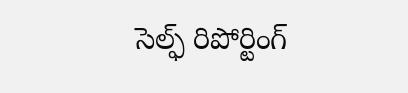సెల్ఫ్ రిపోర్టింగ్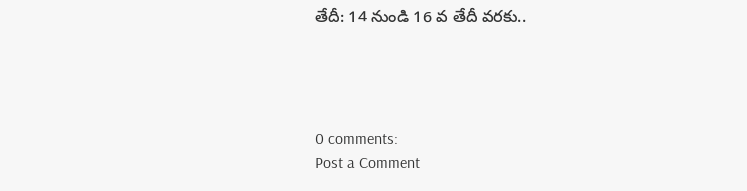తేదీ: 14 నుండి 16 వ తేదీ వరకు..




0 comments:
Post a Comment